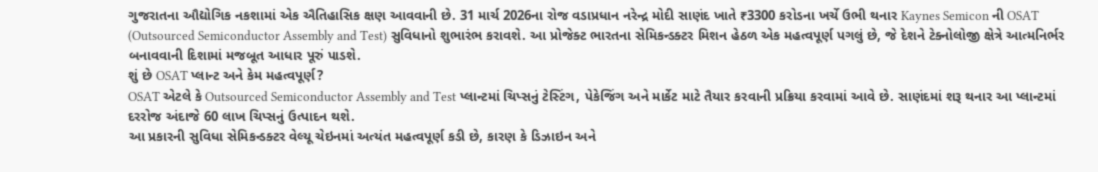ગુજરાતના ઔદ્યોગિક નકશામાં એક ઐતિહાસિક ક્ષણ આવવાની છે. 31 માર્ચ 2026ના રોજ વડાપ્રધાન નરેન્દ્ર મોદી સાણંદ ખાતે ₹3300 કરોડના ખર્ચે ઉભી થનાર Kaynes Semicon ની OSAT (Outsourced Semiconductor Assembly and Test) સુવિધાનો શુભારંભ કરાવશે. આ પ્રોજેક્ટ ભારતના સેમિકન્ડક્ટર મિશન હેઠળ એક મહત્વપૂર્ણ પગલું છે, જે દેશને ટેક્નોલોજી ક્ષેત્રે આત્મનિર્ભર બનાવવાની દિશામાં મજબૂત આધાર પૂરું પાડશે.
શું છે OSAT પ્લાન્ટ અને કેમ મહત્વપૂર્ણ?
OSAT એટલે કે Outsourced Semiconductor Assembly and Test પ્લાન્ટમાં ચિપ્સનું ટેસ્ટિંગ, પેકેજિંગ અને માર્કેટ માટે તૈયાર કરવાની પ્રક્રિયા કરવામાં આવે છે. સાણંદમાં શરૂ થનાર આ પ્લાન્ટમાં દરરોજ અંદાજે 60 લાખ ચિપ્સનું ઉત્પાદન થશે.
આ પ્રકારની સુવિધા સેમિકન્ડક્ટર વેલ્યૂ ચેઇનમાં અત્યંત મહત્વપૂર્ણ કડી છે, કારણ કે ડિઝાઇન અને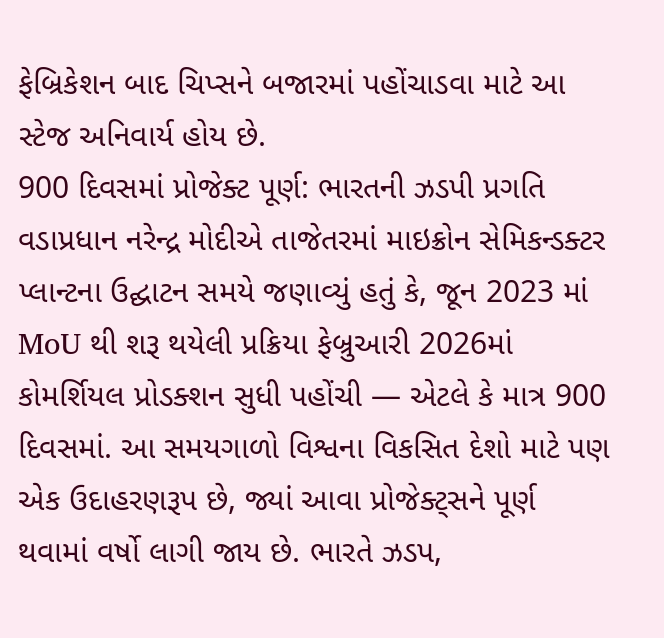ફેબ્રિકેશન બાદ ચિપ્સને બજારમાં પહોંચાડવા માટે આ સ્ટેજ અનિવાર્ય હોય છે.
900 દિવસમાં પ્રોજેક્ટ પૂર્ણ: ભારતની ઝડપી પ્રગતિ
વડાપ્રધાન નરેન્દ્ર મોદીએ તાજેતરમાં માઇક્રોન સેમિકન્ડક્ટર પ્લાન્ટના ઉદ્ઘાટન સમયે જણાવ્યું હતું કે, જૂન 2023 માં MoU થી શરૂ થયેલી પ્રક્રિયા ફેબ્રુઆરી 2026માં કોમર્શિયલ પ્રોડક્શન સુધી પહોંચી — એટલે કે માત્ર 900 દિવસમાં. આ સમયગાળો વિશ્વના વિકસિત દેશો માટે પણ એક ઉદાહરણરૂપ છે, જ્યાં આવા પ્રોજેક્ટ્સને પૂર્ણ થવામાં વર્ષો લાગી જાય છે. ભારતે ઝડપ,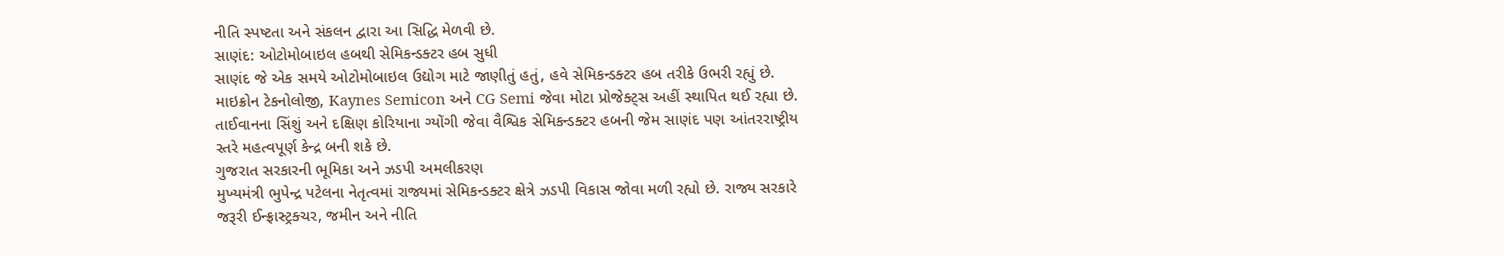નીતિ સ્પષ્ટતા અને સંકલન દ્વારા આ સિદ્ધિ મેળવી છે.
સાણંદ: ઓટોમોબાઇલ હબથી સેમિકન્ડક્ટર હબ સુધી
સાણંદ જે એક સમયે ઓટોમોબાઇલ ઉદ્યોગ માટે જાણીતું હતું, હવે સેમિકન્ડક્ટર હબ તરીકે ઉભરી રહ્યું છે. માઇક્રોન ટેકનોલોજી, Kaynes Semicon અને CG Semi જેવા મોટા પ્રોજેક્ટ્સ અહીં સ્થાપિત થઈ રહ્યા છે. તાઈવાનના સિંશું અને દક્ષિણ કોરિયાના ગ્યોંગી જેવા વૈશ્વિક સેમિકન્ડક્ટર હબની જેમ સાણંદ પણ આંતરરાષ્ટ્રીય સ્તરે મહત્વપૂર્ણ કેન્દ્ર બની શકે છે.
ગુજરાત સરકારની ભૂમિકા અને ઝડપી અમલીકરણ
મુખ્યમંત્રી ભુપેન્દ્ર પટેલના નેતૃત્વમાં રાજ્યમાં સેમિકન્ડક્ટર ક્ષેત્રે ઝડપી વિકાસ જોવા મળી રહ્યો છે. રાજ્ય સરકારે જરૂરી ઈન્ફ્રાસ્ટ્રક્ચર, જમીન અને નીતિ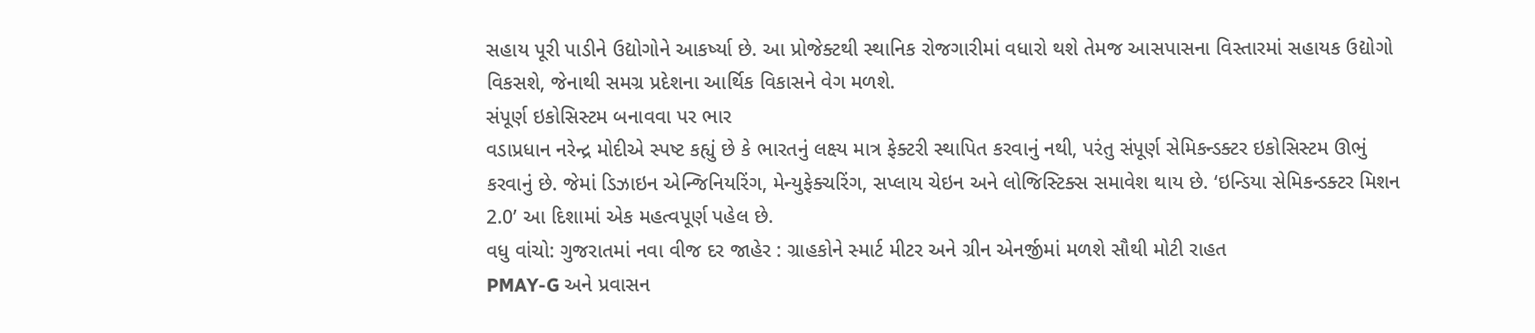સહાય પૂરી પાડીને ઉદ્યોગોને આકર્ષ્યા છે. આ પ્રોજેક્ટથી સ્થાનિક રોજગારીમાં વધારો થશે તેમજ આસપાસના વિસ્તારમાં સહાયક ઉદ્યોગો વિકસશે, જેનાથી સમગ્ર પ્રદેશના આર્થિક વિકાસને વેગ મળશે.
સંપૂર્ણ ઇકોસિસ્ટમ બનાવવા પર ભાર
વડાપ્રધાન નરેન્દ્ર મોદીએ સ્પષ્ટ કહ્યું છે કે ભારતનું લક્ષ્ય માત્ર ફેક્ટરી સ્થાપિત કરવાનું નથી, પરંતુ સંપૂર્ણ સેમિકન્ડક્ટર ઇકોસિસ્ટમ ઊભું કરવાનું છે. જેમાં ડિઝાઇન એન્જિનિયરિંગ, મેન્યુફેક્ચરિંગ, સપ્લાય ચેઇન અને લોજિસ્ટિક્સ સમાવેશ થાય છે. ‘ઇન્ડિયા સેમિકન્ડક્ટર મિશન 2.0’ આ દિશામાં એક મહત્વપૂર્ણ પહેલ છે.
વધુ વાંચો: ગુજરાતમાં નવા વીજ દર જાહેર : ગ્રાહકોને સ્માર્ટ મીટર અને ગ્રીન એનર્જીમાં મળશે સૌથી મોટી રાહત
PMAY-G અને પ્રવાસન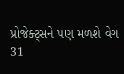પ્રોજેક્ટ્સને પણ મળશે વેગ
31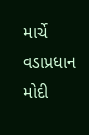માર્ચે વડાપ્રધાન મોદી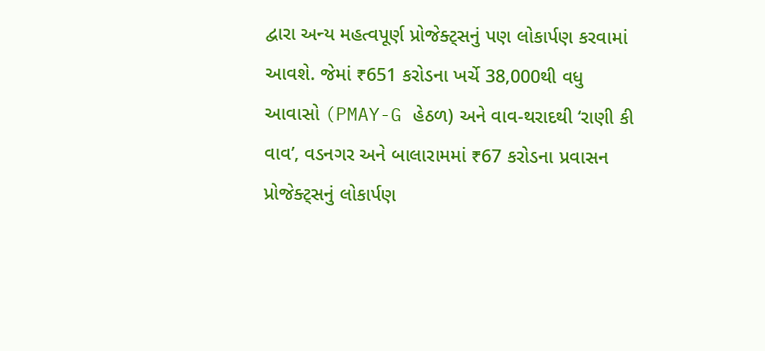દ્વારા અન્ય મહત્વપૂર્ણ પ્રોજેક્ટ્સનું પણ લોકાર્પણ કરવામાં આવશે. જેમાં ₹651 કરોડના ખર્ચે 38,000થી વધુ આવાસો (PMAY-G હેઠળ) અને વાવ-થરાદથી ‘રાણી કી વાવ’, વડનગર અને બાલારામમાં ₹67 કરોડના પ્રવાસન પ્રોજેક્ટ્સનું લોકાર્પણ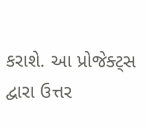કરાશે. આ પ્રોજેક્ટ્સ દ્વારા ઉત્તર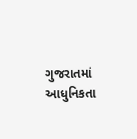ગુજરાતમાં આધુનિકતા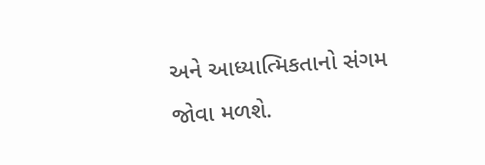અને આધ્યાત્મિકતાનો સંગમ જોવા મળશે.